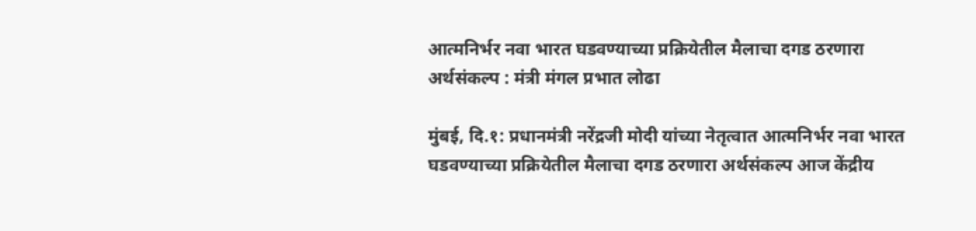आत्मनिर्भर नवा भारत घडवण्याच्या प्रक्रियेतील मैलाचा दगड ठरणारा अर्थसंकल्प : मंत्री मंगल प्रभात लोढा

मुंबई, दि.१: प्रधानमंत्री नरेंद्रजी मोदी यांच्या नेतृत्वात आत्मनिर्भर नवा भारत घडवण्याच्या प्रक्रियेतील मैलाचा दगड ठरणारा अर्थसंकल्प आज केंद्रीय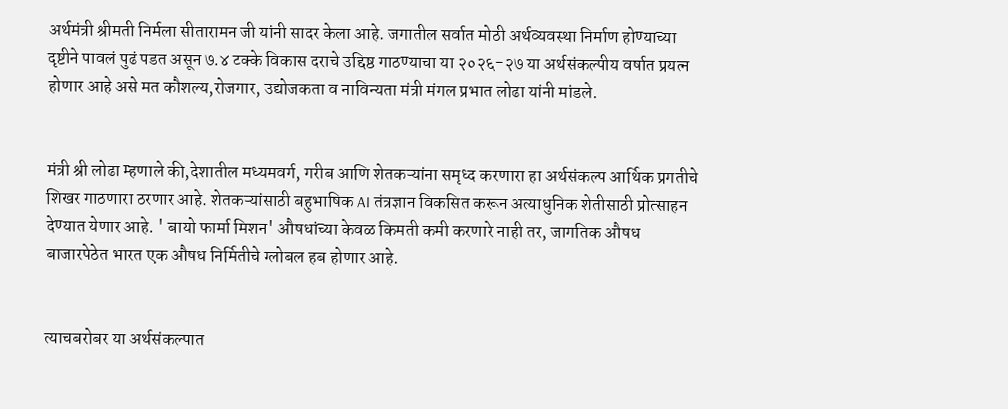अर्थमंत्री श्रीमती निर्मला सीतारामन जी यांनी सादर केला आहे. जगातील सर्वात मोठी अर्थव्यवस्था निर्माण होण्याच्या दृष्टीने पावलं पुढं पडत असून ७.४ टक्के विकास दराचे उद्दिष्ठ गाठण्याचा या २०२६-२७ या अर्थसंकल्पीय वर्षात प्रयत्न होणार आहे असे मत कौशल्य,रोजगार, उद्योजकता व नाविन्यता मंत्री मंगल प्रभात लोढा यांनी मांडले.


मंत्री श्री लोढा म्हणाले की,देशातील मध्यमवर्ग, गरीब आणि शेतकऱ्यांना समृध्द करणारा हा अर्थसंकल्प आर्थिक प्रगतीचे शिखर गाठणारा ठरणार आहे. शेतकऱ्यांसाठी बहुभाषिक AI तंत्रज्ञान विकसित करून अत्याधुनिक शेतीसाठी प्रोत्साहन देण्यात येणार आहे. ' बायो फार्मा मिशन' औषधांच्या केवळ किमती कमी करणारे नाही तर, जागतिक औषध बाजारपेठेत भारत एक औषध निर्मितीचे ग्लोबल हब होणार आहे.


त्याचबरोबर या अर्थसंकल्पात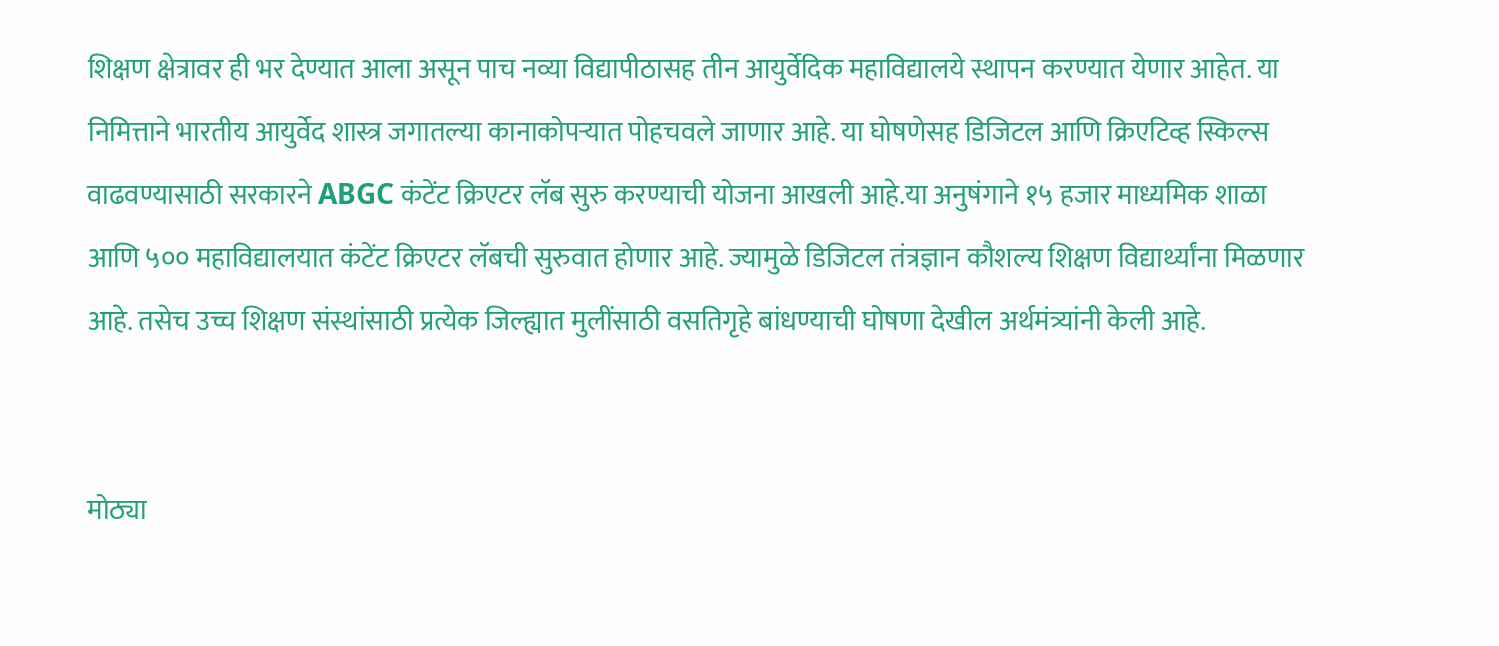शिक्षण क्षेत्रावर ही भर देण्यात आला असून पाच नव्या विद्यापीठासह तीन आयुर्वेदिक महाविद्यालये स्थापन करण्यात येणार आहेत. या निमित्ताने भारतीय आयुर्वेद शास्त्र जगातल्या कानाकोपऱ्यात पोहचवले जाणार आहे. या घोषणेसह डिजिटल आणि क्रिएटिव्ह स्किल्स वाढवण्यासाठी सरकारने ABGC कंटेंट क्रिएटर लॅब सुरु करण्याची योजना आखली आहे.या अनुषंगाने १५ हजार माध्यमिक शाळा आणि ५०० महाविद्यालयात कंटेंट क्रिएटर लॅबची सुरुवात होणार आहे. ज्यामुळे डिजिटल तंत्रज्ञान कौशल्य शिक्षण विद्यार्थ्यांना मिळणार आहे. तसेच उच्च शिक्षण संस्थांसाठी प्रत्येक जिल्ह्यात मुलींसाठी वसतिगृहे बांधण्याची घोषणा देखील अर्थमंत्र्यांनी केली आहे.


मोठ्या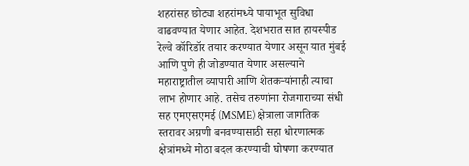शहरांसह छोट्या शहरांमध्ये पायाभूत सुविधा वाढवण्यात येणार आहेत. देशभरात सात हायस्पीड रेल्वे कॉरिडॉर तयार करण्यात येणार असून यात मुंबई आणि पुणे ही जोडण्यात येणार असल्याने महाराष्ट्रातील व्यापारी आणि शेतकऱ्यांनाही त्याचा लाभ होणार आहे. तसेच तरुणांना रोजगाराच्या संधी सह एमएसएमई (MSME) क्षेत्राला जागतिक स्तरावर अग्रणी बनवण्यासाठी सहा धोरणात्मक क्षेत्रांमध्ये मोठा बदल करण्याची घोषणा करण्यात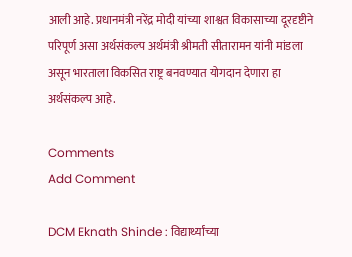आली आहे. प्रधानमंत्री नरेंद्र मोदी यांच्या शाश्वत विकासाच्या दूरदृष्टीने परिपूर्ण असा अर्थसंकल्प अर्थमंत्री श्रीमती सीतारामन यांनी मांडला असून भारताला विकसित राष्ट्र बनवण्यात योगदान देणारा हा अर्थसंकल्प आहे.

Comments
Add Comment

DCM Eknath Shinde : विद्यार्थ्यांच्या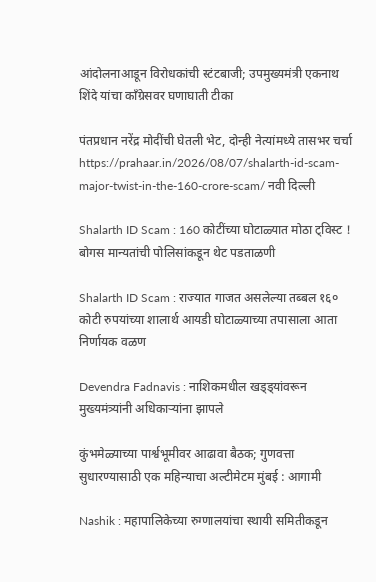आंदोलनाआडून विरोधकांची स्टंटबाजी; उपमुख्यमंत्री एकनाथ शिंदे यांचा काँग्रेसवर घणाघाती टीका

पंतप्रधान नरेंद्र मोदींची घेतली भेट, दोन्ही नेत्यांमध्ये तासभर चर्चा https://prahaar.in/2026/08/07/shalarth-id-scam-major-twist-in-the-160-crore-scam/ नवी दिल्ली

Shalarth ID Scam : 160 कोटींच्या घोटाळ्यात मोठा ट्विस्ट ! बोगस मान्यतांची पोलिसांकडून थेट पडताळणी

Shalarth ID Scam : राज्यात गाजत असलेल्या तब्बल १६० कोटी रुपयांच्या शालार्थ आयडी घोटाळ्याच्या तपासाला आता निर्णायक वळण

Devendra Fadnavis : नाशिकमधील खड्ड्यांवरून मुख्यमंत्र्यांनी अधिकाऱ्यांना झापले

कुंभमेळ्याच्या पार्श्वभूमीवर आढावा बैठक; गुणवत्ता सुधारण्यासाठी एक महिन्याचा अल्टीमेटम मुंबई : आगामी

Nashik : महापालिकेच्या रुग्णालयांचा स्थायी समितीकडून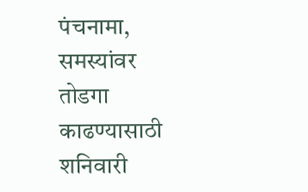पंचनामा, समस्यांवर तोडगा काढण्यासाठी शनिवारी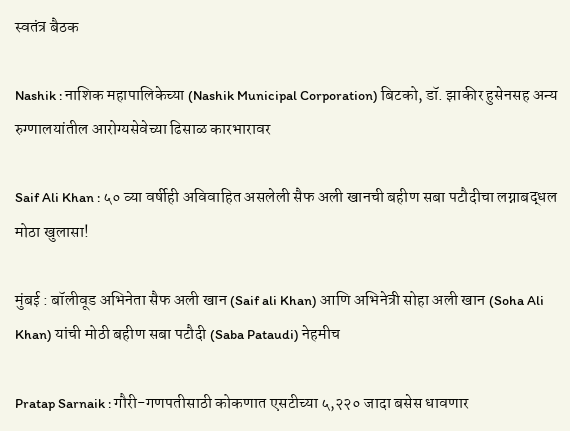स्वतंत्र बैठक

Nashik : नाशिक महापालिकेच्या (Nashik Municipal Corporation) बिटको, डॉ. झाकीर हुसेनसह अन्य रुग्णालयांतील आरोग्यसेवेच्या ढिसाळ कारभारावर

Saif Ali Khan : ५० व्या वर्षीही अविवाहित असलेली सैफ अली खानची बहीण सबा पटौदीचा लग्नाबद्धल मोठा खुलासा!

मुंबई : बॉलीवूड अभिनेता सैफ अली खान (Saif ali Khan) आणि अभिनेत्री सोहा अली खान (Soha Ali Khan) यांची मोठी बहीण सबा पटौदी (Saba Pataudi) नेहमीच

Pratap Sarnaik : गौरी-गणपतीसाठी कोकणात एसटीच्या ५,२२० जादा बसेस धावणार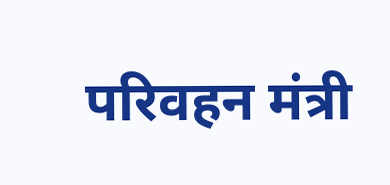परिवहन मंत्री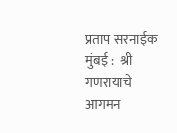प्रताप सरनाईक मुंबई :  श्री गणरायाचे आगमन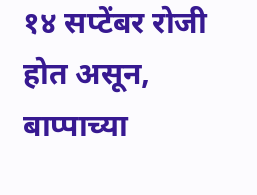१४ सप्टेंबर रोजी होत असून, बाप्पाच्या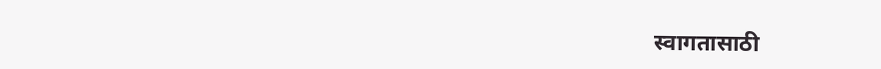स्वागतासाठी